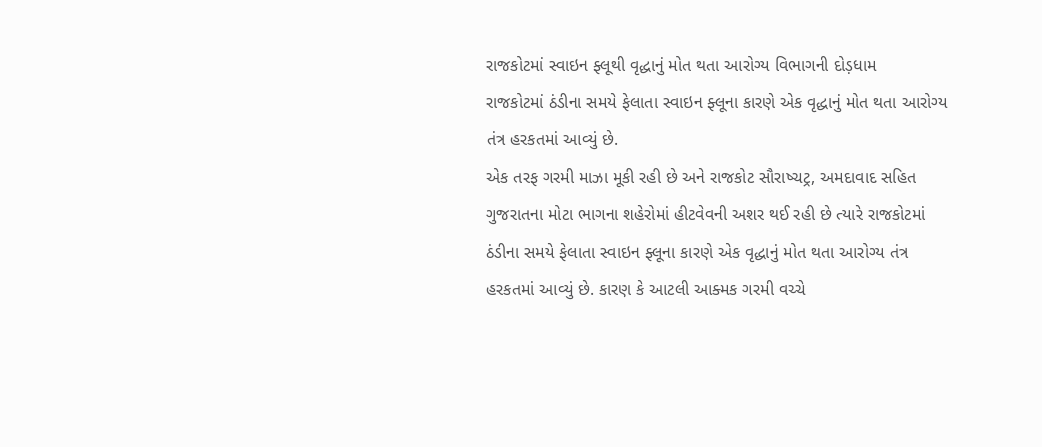રાજકોટમાં સ્વાઇન ફ્લૂથી વૃદ્ધાનું મોત થતા આરોગ્ય વિભાગની દોડ઼ધામ
રાજકોટમાં ઠંડીના સમયે ફેલાતા સ્વાઇન ફ્લૂના કારણે એક વૃદ્ધાનું મોત થતા આરોગ્ય તંત્ર હરકતમાં આવ્યું છે.
એક તરફ ગરમી માઝા મૂકી રહી છે અને રાજકોટ સૌરાષ્ચટ્ર, અમદાવાદ સહિત ગુજરાતના મોટા ભાગના શહેરોમાં હીટવેવની અશર થઈ રહી છે ત્યારે રાજકોટમાં ઠંડીના સમયે ફેલાતા સ્વાઇન ફ્લૂના કારણે એક વૃદ્ધાનું મોત થતા આરોગ્ય તંત્ર હરકતમાં આવ્યું છે. કારણ કે આટલી આક્મક ગરમી વચ્ચે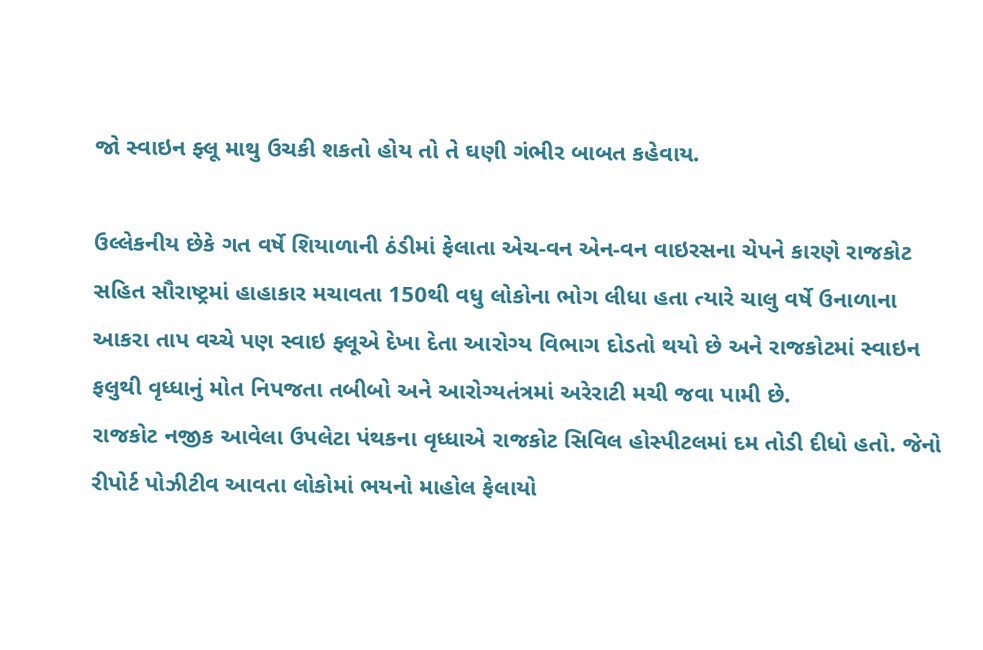જો સ્વાઇન ફ્લૂ માથુ ઉચકી શકતો હોય તો તે ઘણી ગંભીર બાબત કહેવાય.

ઉલ્લેકનીય છેકે ગત વર્ષે શિયાળાની ઠંડીમાં ફેલાતા એચ-વન એન-વન વાઇરસના ચેપને કારણે રાજકોટ સહિત સૌરાષ્ટ્રમાં હાહાકાર મચાવતા 150થી વધુ લોકોના ભોગ લીધા હતા ત્યારે ચાલુ વર્ષે ઉનાળાના આકરા તાપ વચ્ચે પણ સ્વાઇ ફ્લૂએ દેખા દેતા આરોગ્ય વિભાગ દોડતો થયો છે અને રાજકોટમાં સ્વાઇન ફલુથી વૃધ્ધાનું મોત નિપજતા તબીબો અને આરોગ્યતંત્રમાં અરેરાટી મચી જવા પામી છે.
રાજકોટ નજીક આવેલા ઉપલેટા પંથકના વૃધ્ધાએ રાજકોટ સિવિલ હોસ્પીટલમાં દમ તોડી દીધો હતો. જેનો રીપોર્ટ પોઝીટીવ આવતા લોકોમાં ભયનો માહોલ ફેલાયો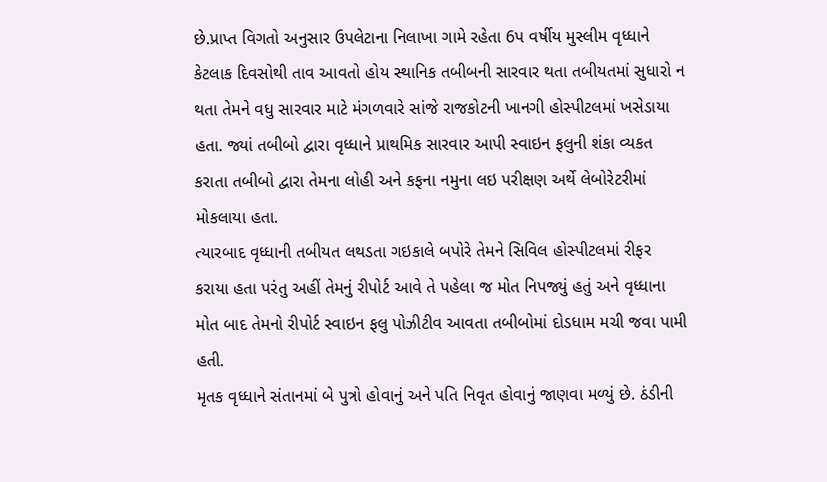છે.પ્રાપ્ત વિગતો અનુસાર ઉપલેટાના નિલાખા ગામે રહેતા 6પ વર્ષીય મુસ્લીમ વૃધ્ધાને કેટલાક દિવસોથી તાવ આવતો હોય સ્થાનિક તબીબની સારવાર થતા તબીયતમાં સુધારો ન થતા તેમને વધુ સારવાર માટે મંગળવારે સાંજે રાજકોટની ખાનગી હોસ્પીટલમાં ખસેડાયા હતા. જ્યાં તબીબો દ્વારા વૃધ્ધાને પ્રાથમિક સારવાર આપી સ્વાઇન ફલુની શંકા વ્યકત કરાતા તબીબો દ્વારા તેમના લોહી અને કફના નમુના લઇ પરીક્ષણ અર્થે લેબોરેટરીમાં મોકલાયા હતા.
ત્યારબાદ વૃધ્ધાની તબીયત લથડતા ગઇકાલે બપોરે તેમને સિવિલ હોસ્પીટલમાં રીફર કરાયા હતા પરંતુ અહીં તેમનું રીપોર્ટ આવે તે પહેલા જ મોત નિપજ્યું હતું અને વૃધ્ધાના મોત બાદ તેમનો રીપોર્ટ સ્વાઇન ફલુ પોઝીટીવ આવતા તબીબોમાં દોડધામ મચી જવા પામી હતી.
મૃતક વૃધ્ધાને સંતાનમાં બે પુત્રો હોવાનું અને પતિ નિવૃત હોવાનું જાણવા મળ્યું છે. ઠંડીની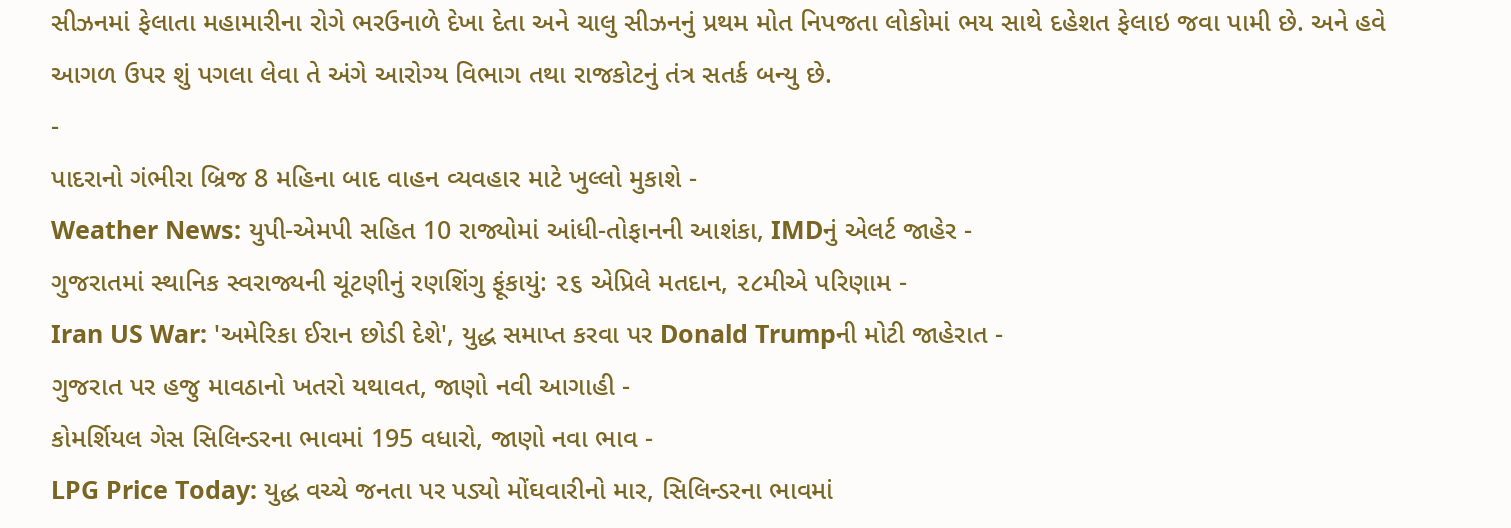સીઝનમાં ફેલાતા મહામારીના રોગે ભરઉનાળે દેખા દેતા અને ચાલુ સીઝનનું પ્રથમ મોત નિપજતા લોકોમાં ભય સાથે દહેશત ફેલાઇ જવા પામી છે. અને હવે આગળ ઉપર શું પગલા લેવા તે અંગે આરોગ્ય વિભાગ તથા રાજકોટનું તંત્ર સતર્ક બન્યુ છે.
-
પાદરાનો ગંભીરા બ્રિજ 8 મહિના બાદ વાહન વ્યવહાર માટે ખુલ્લો મુકાશે -
Weather News: યુપી-એમપી સહિત 10 રાજ્યોમાં આંધી-તોફાનની આશંકા, IMDનું એલર્ટ જાહેર -
ગુજરાતમાં સ્થાનિક સ્વરાજ્યની ચૂંટણીનું રણશિંગુ ફૂંકાયું: ૨૬ એપ્રિલે મતદાન, ૨૮મીએ પરિણામ -
Iran US War: 'અમેરિકા ઈરાન છોડી દેશે', યુદ્ધ સમાપ્ત કરવા પર Donald Trumpની મોટી જાહેરાત -
ગુજરાત પર હજુ માવઠાનો ખતરો યથાવત, જાણો નવી આગાહી -
કોમર્શિયલ ગેસ સિલિન્ડરના ભાવમાં 195 વધારો, જાણો નવા ભાવ -
LPG Price Today: યુદ્ધ વચ્ચે જનતા પર પડ્યો મોંઘવારીનો માર, સિલિન્ડરના ભાવમાં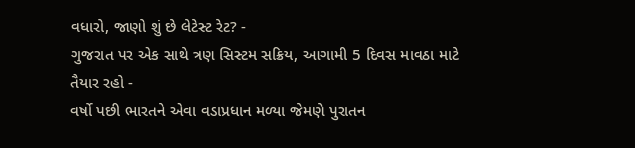વધારો, જાણો શું છે લેટેસ્ટ રેટ? -
ગુજરાત પર એક સાથે ત્રણ સિસ્ટમ સક્રિય, આગામી 5 દિવસ માવઠા માટે તૈયાર રહો -
વર્ષો પછી ભારતને એવા વડાપ્રધાન મળ્યા જેમણે પુરાતન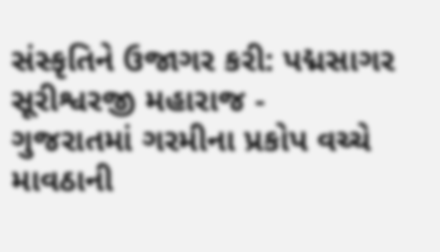સંસ્કૃતિને ઉજાગર કરી: પદ્મસાગર સૂરીશ્વરજી મહારાજ -
ગુજરાતમાં ગરમીના પ્રકોપ વચ્ચે માવઠાની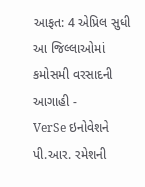આફત: 4 એપ્રિલ સુધી આ જિલ્લાઓમાં કમોસમી વરસાદની આગાહી -
VerSe ઇનોવેશને પી.આર. રમેશની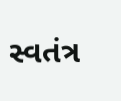સ્વતંત્ર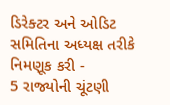ડિરેક્ટર અને ઓડિટ સમિતિના અધ્યક્ષ તરીકે નિમણૂક કરી -
5 રાજ્યોની ચૂંટણી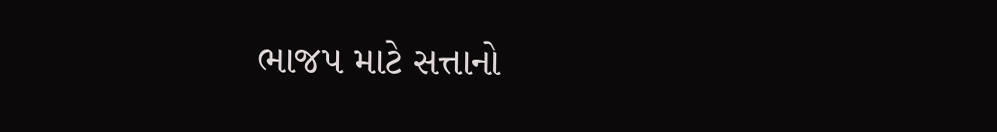ભાજપ માટે સત્તાનો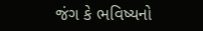જંગ કે ભવિષ્યનો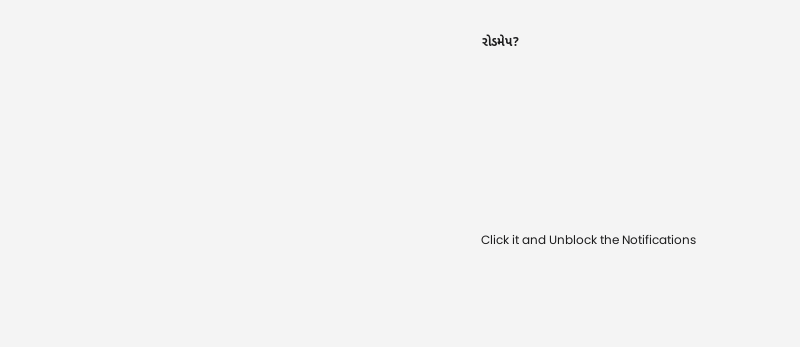રોડમેપ?









Click it and Unblock the Notifications